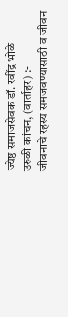ज्येष्ठ समाजसेवक डॉ. रवींद्र भोळे
उरुळी कांचन, (वार्ताहर) :-
जीवनाचे रहस्य समजवण्यासाठी व जीवन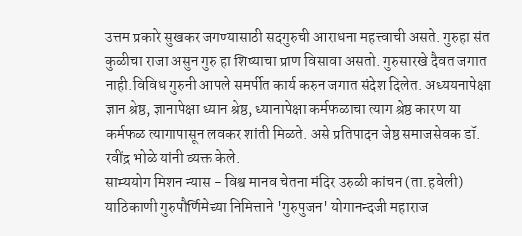उत्तम प्रकारे सुखकर जगण्यासाठी सदगुरुची आराधना महत्त्वाची असते. गुरुहा संत कुळीचा राजा असुन गुरु हा शिष्याचा प्राण विसावा असतो. गुरुसारखे दैवत जगात नाही.विविध गुरुनी आपले समर्पीत कार्य करुन जगात संदेश दिलेत. अध्ययनापेक्षा ज्ञान श्रेष्ठ, ज्ञानापेक्षा ध्यान श्रेष्ठ, ध्यानापेक्षा कर्मफळाचा त्याग श्रेष्ठ कारण या कर्मफळ त्यागापासून लवकर शांती मिळते. असे प्रतिपादन जेष्ठ समाजसेवक डॉ. रवींद्र भोळे यांनी व्यक्त केले.
साम्ययोग मिशन न्यास - विश्व मानव चेतना मंदिर उरुळी कांचन (ता.हवेली) याठिकाणी गुरुपौर्णिमेच्या निमित्ताने 'गुरुपुजन' योगानन्दजी महाराज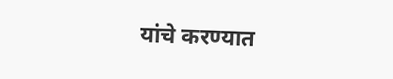यांचे करण्यात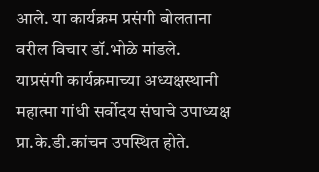आले. या कार्यक्रम प्रसंगी बोलताना वरील विचार डॉ.भोळे मांडले.
याप्रसंगी कार्यक्रमाच्या अध्यक्षस्थानी महात्मा गांधी सर्वोदय संघाचे उपाध्यक्ष प्रा.के.डी.कांचन उपस्थित होते.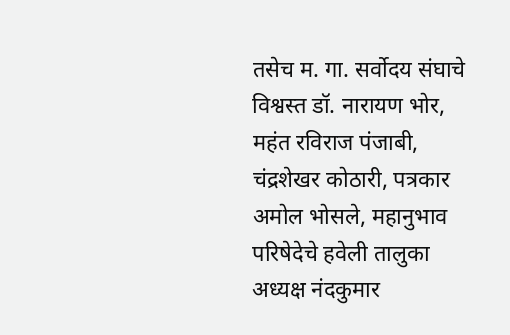तसेच म. गा. सर्वोदय संघाचे विश्वस्त डॉ. नारायण भोर, महंत रविराज पंजाबी, चंद्रशेखर कोठारी, पत्रकार अमोल भोसले, महानुभाव परिषेदेचे हवेली तालुका अध्यक्ष नंदकुमार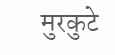मुरकुटे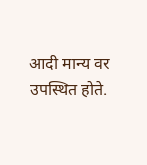आदी मान्य वर उपस्थित होते.